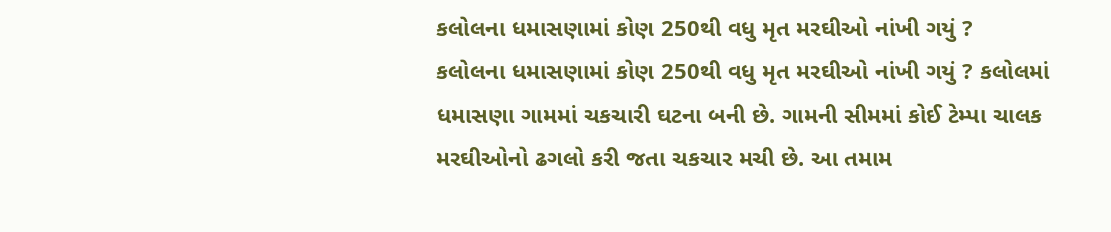કલોલના ધમાસણામાં કોણ 250થી વધુ મૃત મરઘીઓ નાંખી ગયું ?
કલોલના ધમાસણામાં કોણ 250થી વધુ મૃત મરઘીઓ નાંખી ગયું ? કલોલમાં ધમાસણા ગામમાં ચકચારી ઘટના બની છે. ગામની સીમમાં કોઈ ટેમ્પા ચાલક મરઘીઓનો ઢગલો કરી જતા ચકચાર મચી છે. આ તમામ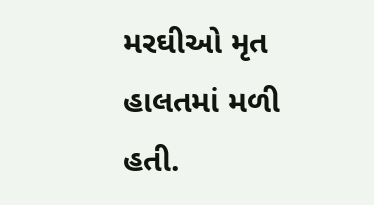મરઘીઓ મૃત હાલતમાં મળી હતી.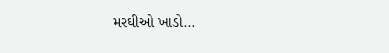મરઘીઓ ખાડો…